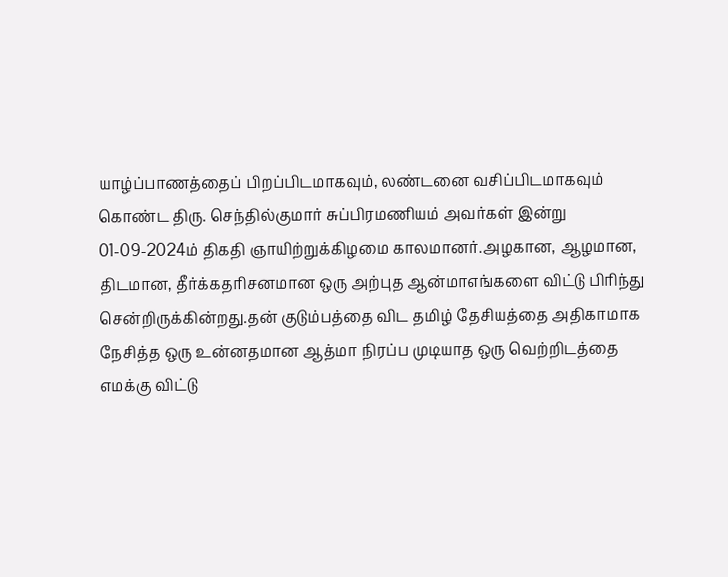யாழ்ப்பாணத்தைப் பிறப்பிடமாகவும், லண்டனை வசிப்பிடமாகவும் கொண்ட திரு. செந்தில்குமார் சுப்பிரமணியம் அவர்கள் இன்று 01-09-2024ம் திகதி ஞாயிற்றுக்கிழமை காலமானர்.அழகான, ஆழமான, திடமான, தீர்க்கதரிசனமான ஒரு அற்புத ஆன்மாஎங்களை விட்டு பிரிந்து சென்றிருக்கின்றது.தன் குடும்பத்தை விட தமிழ் தேசியத்தை அதிகாமாக நேசித்த ஒரு உன்னதமான ஆத்மா நிரப்ப முடியாத ஒரு வெற்றிடத்தை எமக்கு விட்டு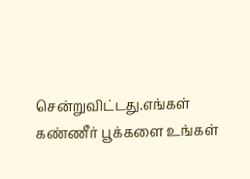சென்றுவிட்டது.எங்கள் கண்ணீர் பூக்களை உங்கள்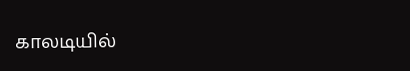காலடியில்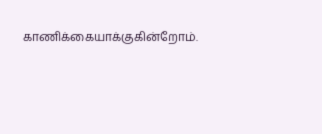காணிக்கையாக்குகின்றோம்.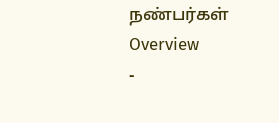நண்பர்கள்
Overview
-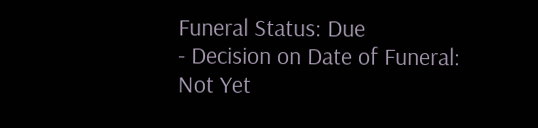Funeral Status: Due
- Decision on Date of Funeral: Not Yet